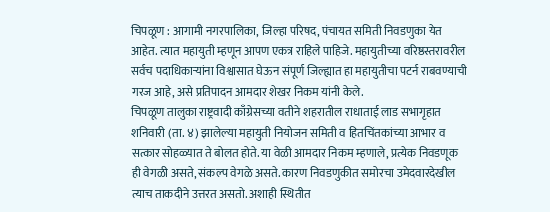चिपळूण : आगामी नगरपालिका, जिल्हा परिषद, पंचायत समिती निवडणुका येत आहेत. त्यात महायुती म्हणून आपण एकत्र राहिले पाहिजे. महायुतीच्या वरिष्ठस्तरावरील सर्वच पदाधिकाऱ्यांना विश्वासात घेऊन संपूर्ण जिल्ह्यात हा महायुतीचा पटर्न राबवण्याची गरज आहे, असे प्रतिपादन आमदार शेखर निकम यांनी केले.
चिपळूण तालुका राष्ट्रवादी काँग्रेसच्या वतीने शहरातील राधाताई लाड सभागृहात शनिवारी (ता. ४) झालेल्या महायुती नियोजन समिती व हितचिंतकांच्या आभार व सत्कार सोहळ्यात ते बोलत होते. या वेळी आमदार निकम म्हणाले, प्रत्येक निवडणूक ही वेगळी असते, संकल्प वेगळे असते. कारण निवडणुकीत समोरचा उमेदवारदेखील त्याच ताकदीने उत्तरत असतो. अशाही स्थितीत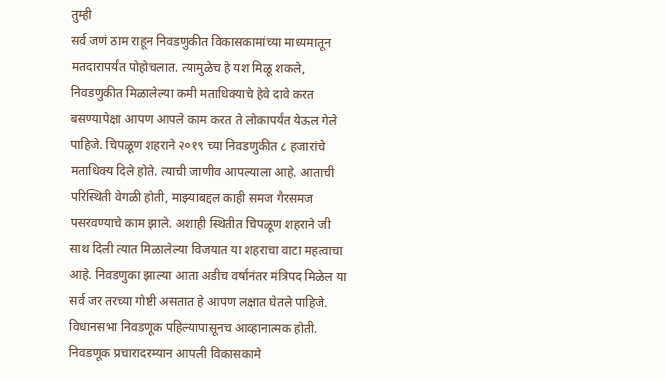तुम्ही
सर्व जणं ठाम राहून निवडणुकीत विकासकामांच्या माध्यमातून मतदारापर्यंत पोहोचलात. त्यामुळेच हे यश मिळू शकले, निवडणुकीत मिळालेल्या कमी मताधिक्याचे हेवे दावे करत बसण्यापेक्षा आपण आपले काम करत ते लोकापर्यंत येऊल गेले पाहिजे. चिपळूण शहराने २०१९ च्या निवडणुकीत ८ हजारांचे मताधिक्य दिले होते. त्याची जाणीव आपल्याला आहे. आताची परिस्थिती वेगळी होती, माझ्याबद्दल काही समज गैरसमज पसरवण्याचे काम झाले. अशाही स्थितीत चिपळूण शहराने जी साथ दिली त्यात मिळालेल्या विजयात या शहराचा वाटा महत्वाचा आहे. निवडणुका झाल्या आता अडीच वर्षांनंतर मंत्रिपद मिळेल या सर्व जर तरच्या गोष्टी असतात हे आपण लक्षात घेतले पाहिजे. विधानसभा निवडणूक पहिल्यापासूनच आव्हानात्मक होती. निवडणूक प्रचारादरम्यान आपली विकासकामे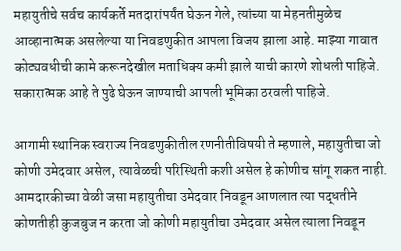महायुतीचे सर्वच कार्यकर्ते मतदारांपर्यंत घेऊन गेले, त्यांच्या या मेहनतीमुळेच आव्हानात्मक असलेल्या या निवडणुकीत आपला विजय झाला आहे. माझ्या गावात कोट्यवधीची कामे करूनदेखील मताधिक्य कमी झाले याची कारणे शोधली पाहिजे. सकारात्मक आहे ते पुढे घेऊन जाण्याची आपली भूमिका ठरवली पाहिजे.

आगामी स्थानिक स्वराज्य निवडणुकीतील रणनीतीविषयी ते म्हणाले, महायुतीचा जो कोणी उमेदवार असेल, त्यावेळची परिस्थिती कशी असेल हे कोणीच सांगू शकत नाही. आमदारकीच्या वेळी जसा महायुतीचा उमेदवार निवडून आणलात त्या पद्धतीने कोणतीही कुजबुज न करता जो कोणी महायुतीचा उमेदवार असेल त्याला निवडून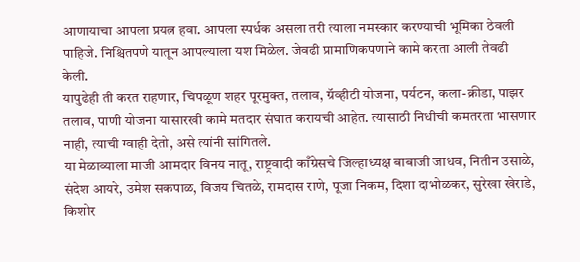आणायाचा आपला प्रयत्न हवा. आपला स्पर्धक असला तरी त्याला नमस्कार करण्याची भूमिका ठेवली पाहिजे. निश्चितपणे यातून आपल्याला यश मिळेल. जेवढी प्रामाणिकपणाने कामे करता आली तेवढी केली.
यापुढेही ती करत राहणार, चिपळूण शहर पूरमुक्त, तलाव, ग्रॅव्हीटी योजना, पर्यटन, कला-क्रीडा, पाझर तलाव, पाणी योजना यासारखी कामे मतदार संघात करायची आहेत. त्यासाठी निधीची कमतरता भासणार नाही, त्याची ग्वाही देतो, असे त्यांनी सांगितले.
या मेळाव्याला माजी आमदार विनय नातू, राष्ट्रवादी काँग्रेसचे जिल्हाध्यक्ष बाबाजी जाधव, नितीन उसाळे, संदेश आयरे, उमेश सकपाळ, विजय चितळे, रामदास राणे, पूजा निकम, दिशा दाभोळकर, सुरेखा खेराडे, किशोर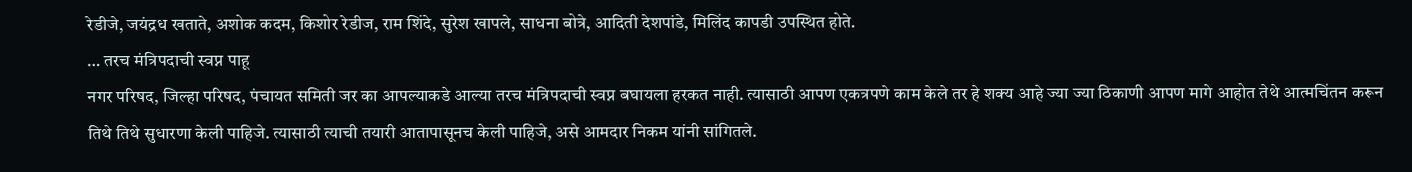रेडीजे, जयंद्रध खताते, अशोक कदम, किशोर रेडीज, राम शिंदे, सुरेश खापले, साधना बोत्रे, आदिती देशपांडे, मिलिंद कापडी उपस्थित होते.
… तरच मंत्रिपदाची स्वप्न पाहू
नगर परिषद, जिल्हा परिषद, पंचायत समिती जर का आपल्याकडे आल्या तरच मंत्रिपदाची स्वप्न बघायला हरकत नाही. त्यासाठी आपण एकत्रपणे काम केले तर हे शक्य आहे ज्या ज्या ठिकाणी आपण मागे आहोत तेथे आत्मचिंतन करून तिथे तिथे सुधारणा केली पाहिजे. त्यासाठी त्याची तयारी आतापासूनच केली पाहिजे, असे आमदार निकम यांनी सांगितले.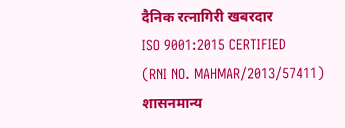दैनिक रत्नागिरी खबरदार
ISO 9001:2015 CERTIFIED
(RNI NO. MAHMAR/2013/57411)
शासनमान्य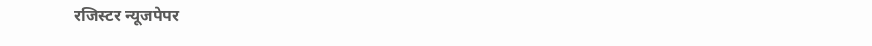रजिस्टर न्यूजपेपर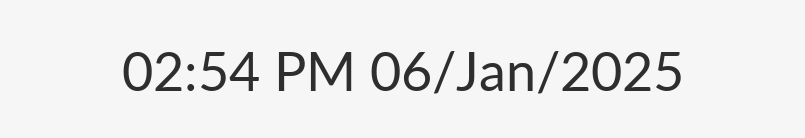02:54 PM 06/Jan/2025